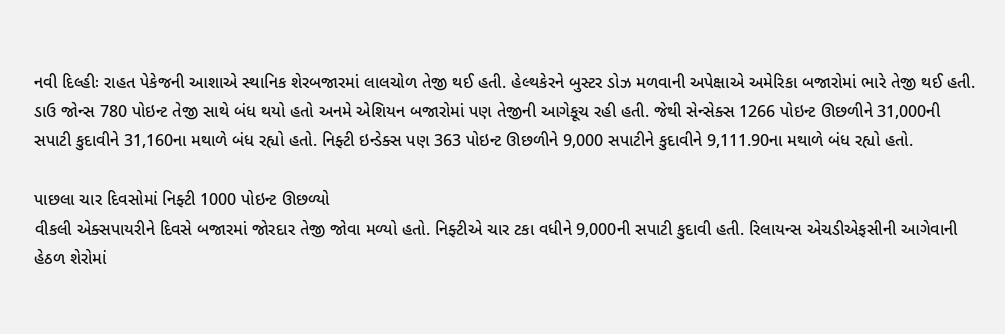નવી દિલ્હીઃ રાહત પેકેજની આશાએ સ્થાનિક શેરબજારમાં લાલચોળ તેજી થઈ હતી. હેલ્થકેરને બુસ્ટર ડોઝ મળવાની અપેક્ષાએ અમેરિકા બજારોમાં ભારે તેજી થઈ હતી. ડાઉ જોન્સ 780 પોઇન્ટ તેજી સાથે બંધ થયો હતો અનમે એશિયન બજારોમાં પણ તેજીની આગેકૂચ રહી હતી. જેથી સેન્સેક્સ 1266 પોઇન્ટ ઊછળીને 31,000ની સપાટી કુદાવીને 31,160ના મથાળે બંધ રહ્યો હતો. નિફ્ટી ઇન્ડેક્સ પણ 363 પોઇન્ટ ઊછળીને 9,000 સપાટીને કુદાવીને 9,111.90ના મથાળે બંધ રહ્યો હતો.

પાછલા ચાર દિવસોમાં નિફ્ટી 1000 પોઇન્ટ ઊછળ્યો
વીકલી એક્સપાયરીને દિવસે બજારમાં જોરદાર તેજી જોવા મળ્યો હતો. નિફ્ટીએ ચાર ટકા વધીને 9,000ની સપાટી કુદાવી હતી. રિલાયન્સ એચડીએફસીની આગેવાની હેઠળ શેરોમાં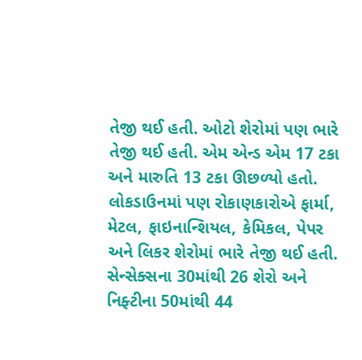તેજી થઈ હતી. ઓટો શેરોમાં પણ ભારે તેજી થઈ હતી. એમ એન્ડ એમ 17 ટકા અને મારુતિ 13 ટકા ઊછળ્યો હતો. લોકડાઉનમાં પણ રોકાણકારોએ ફાર્મા, મેટલ, ફાઇનાન્શિયલ, કેમિકલ, પેપર અને લિકર શેરોમાં ભારે તેજી થઈ હતી. સેન્સેક્સના 30માંથી 26 શેરો અને નિફ્ટીના 50માંથી 44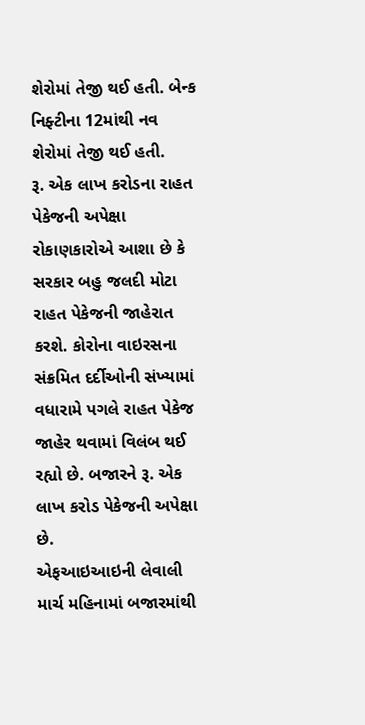શેરોમાં તેજી થઈ હતી. બેન્ક નિફ્ટીના 12માંથી નવ શેરોમાં તેજી થઈ હતી.
રૂ. એક લાખ કરોડના રાહત પેકેજની અપેક્ષા
રોકાણકારોએ આશા છે કે સરકાર બહુ જલદી મોટા રાહત પેકેજની જાહેરાત કરશે. કોરોના વાઇરસના સંક્રમિત દર્દીઓની સંખ્યામાં વધારામે પગલે રાહત પેકેજ જાહેર થવામાં વિલંબ થઈ રહ્યો છે. બજારને રૂ. એક લાખ કરોડ પેકેજની અપેક્ષા છે.
એફઆઇઆઇની લેવાલી
માર્ચ મહિનામાં બજારમાંથી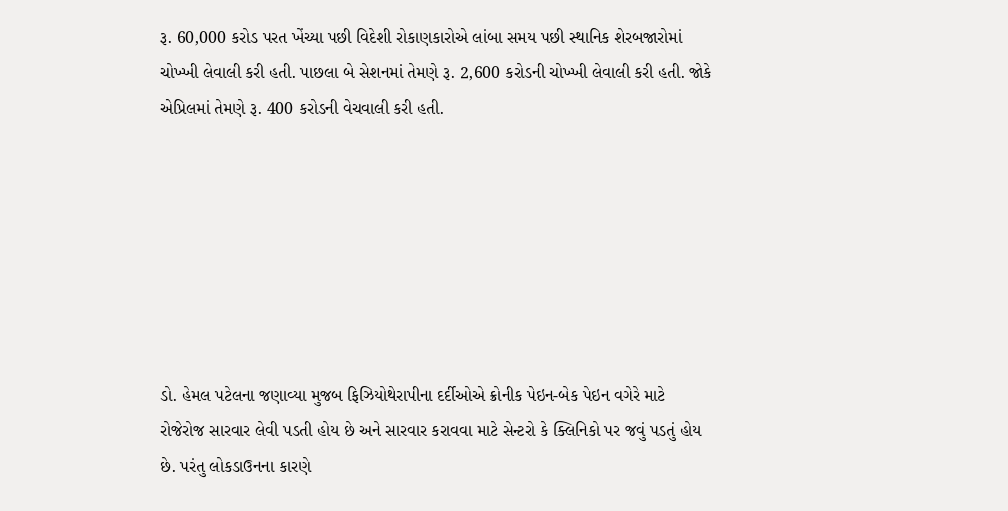રૂ. 60,000 કરોડ પરત ખેંચ્યા પછી વિદેશી રોકાણકારોએ લાંબા સમય પછી સ્થાનિક શેરબજારોમાં ચોખ્ખી લેવાલી કરી હતી. પાછલા બે સેશનમાં તેમણે રૂ. 2,600 કરોડની ચોખ્ખી લેવાલી કરી હતી. જોકે એપ્રિલમાં તેમણે રૂ. 400 કરોડની વેચવાલી કરી હતી.







ડો. હેમલ પટેલના જણાવ્યા મુજબ ફિઝિયોથેરાપીના દર્દીઓએ ક્રોનીક પેઇન-બેક પેઇન વગેરે માટે રોજેરોજ સારવાર લેવી પડતી હોય છે અને સારવાર કરાવવા માટે સેન્ટરો કે ક્લિનિકો પર જવું પડતું હોય છે. પરંતુ લોકડાઉનના કારણે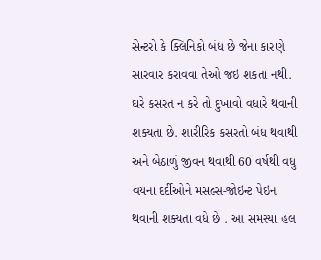સેન્ટરો કે ક્લિનિકો બંધ છે જેના કારણે સારવાર કરાવવા તેઓ જઇ શકતા નથી. ઘરે કસરત ન કરે તો દુખાવો વધારે થવાની શક્યતા છે. શારીરિક કસરતો બંધ થવાથી અને બેઠાળું જીવન થવાથી 60 વર્ષથી વધુ વયના દર્દીઓને મસલ્સ-જોઇન્ટ પેઇન થવાની શક્યતા વધે છે . આ સમસ્યા હલ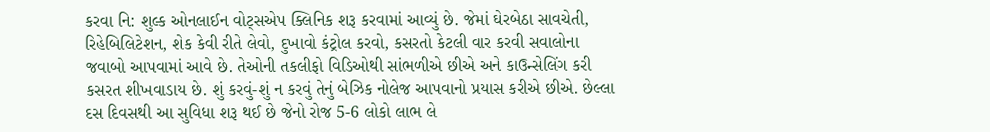કરવા નિ: શુલ્ક ઓનલાઈન વોટ્સએપ ક્લિનિક શરૂ કરવામાં આવ્યું છે. જેમાં ઘેરબેઠા સાવચેતી, રિહેબિલિટેશન, શેક કેવી રીતે લેવો, દુખાવો કંટ્રોલ કરવો, કસરતો કેટલી વાર કરવી સવાલોના જવાબો આપવામાં આવે છે. તેઓની તકલીફો વિડિઓથી સાંભળીએ છીએ અને કાઉન્સેલિંગ કરી કસરત શીખવાડાય છે. શું કરવું-શું ન કરવું તેનું બેઝિક નોલેજ આપવાનો પ્રયાસ કરીએ છીએ. છેલ્લા દસ દિવસથી આ સુવિધા શરૂ થઈ છે જેનો રોજ 5-6 લોકો લાભ લે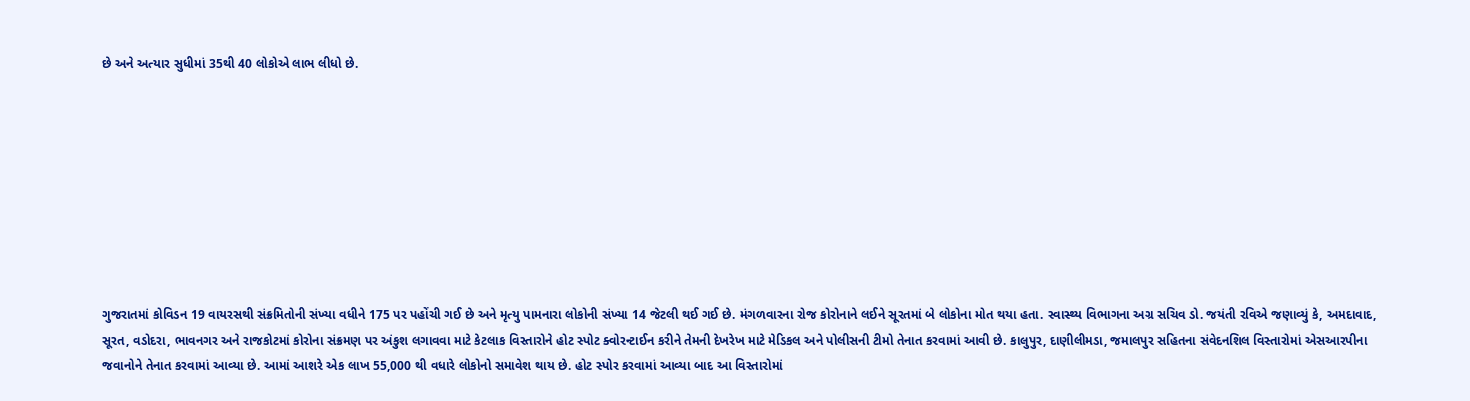છે અને અત્યાર સુધીમાં 35થી 40 લોકોએ લાભ લીધો છે.









ગુજરાતમાં કોવિડન 19 વાયરસથી સંક્રમિતોની સંખ્યા વધીને 175 પર પહોંચી ગઈ છે અને મૃત્યુ પામનારા લોકોની સંખ્યા 14 જેટલી થઈ ગઈ છે. મંગળવારના રોજ કોરોનાને લઈને સૂરતમાં બે લોકોના મોત થયા હતા. સ્વાસ્થ્ય વિભાગના અગ્ર સચિવ ડો. જયંતી રવિએ જણાવ્યું કે, અમદાવાદ, સૂરત, વડોદરા, ભાવનગર અને રાજકોટમાં કોરોના સંક્રમણ પર અંકુશ લગાવવા માટે કેટલાક વિસ્તારોને હોટ સ્પોટ ક્વોરન્ટાઈન કરીને તેમની દેખરેખ માટે મેડિકલ અને પોલીસની ટીમો તેનાત કરવામાં આવી છે. કાલુપુર, દાણીલીમડા, જમાલપુર સહિતના સંવેદનશિલ વિસ્તારોમાં એસઆરપીના જવાનોને તેનાત કરવામાં આવ્યા છે. આમાં આશરે એક લાખ 55,000 થી વધારે લોકોનો સમાવેશ થાય છે. હોટ સ્પોર કરવામાં આવ્યા બાદ આ વિસ્તારોમાં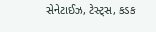સેનેટાઈઝ, ટેસ્ટ્સ, કડક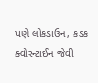પણે લોકડાઉન, કડક ક્વોરન્ટાઈન જેવી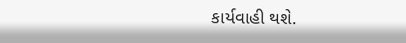કાર્યવાહી થશે.